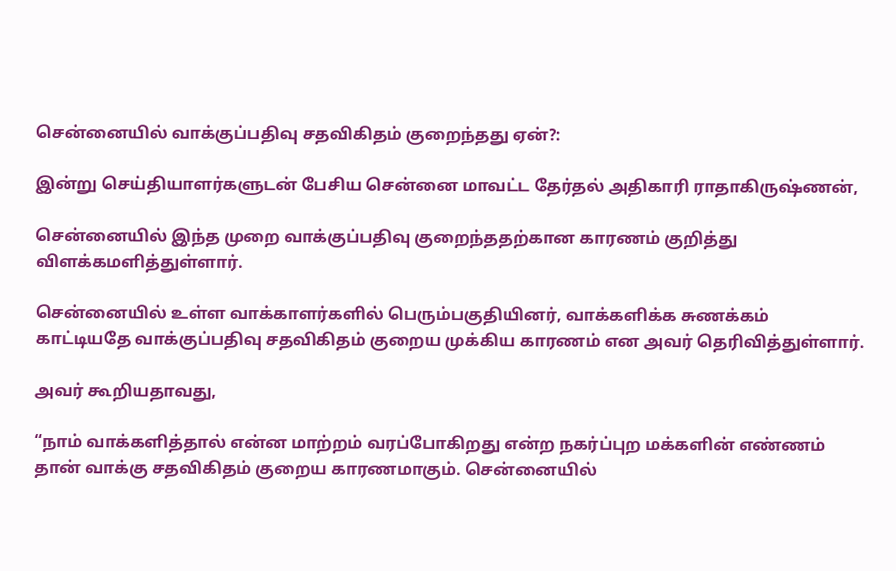சென்னையில் வாக்குப்பதிவு சதவிகிதம் குறைந்தது ஏன்?:

இன்று செய்தியாளர்களுடன் பேசிய சென்னை மாவட்ட தேர்தல் அதிகாரி ராதாகிருஷ்ணன்,

சென்னையில் இந்த முறை வாக்குப்பதிவு குறைந்ததற்கான காரணம் குறித்து விளக்கமளித்துள்ளார்.

சென்னையில் உள்ள வாக்காளர்களில் பெரும்பகுதியினர், வாக்களிக்க சுணக்கம் காட்டியதே வாக்குப்பதிவு சதவிகிதம் குறைய முக்கிய காரணம் என அவர் தெரிவித்துள்ளார்.

அவர் கூறியதாவது,

“நாம் வாக்களித்தால் என்ன மாற்றம் வரப்போகிறது என்ற நகர்ப்புற மக்களின் எண்ணம் தான் வாக்கு சதவிகிதம் குறைய காரணமாகும். சென்னையில்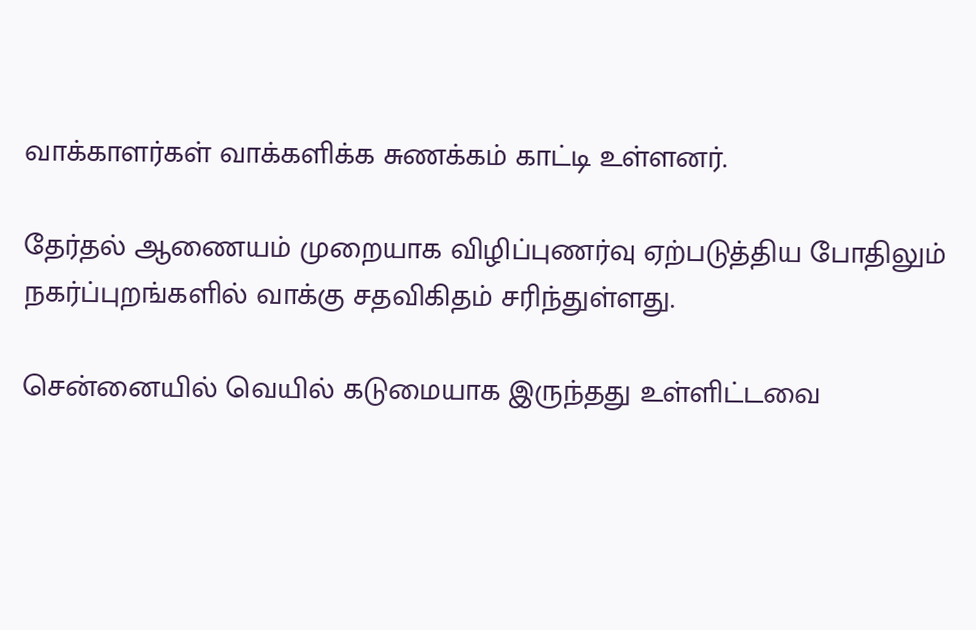வாக்காளர்கள் வாக்களிக்க சுணக்கம் காட்டி உள்ளனர்.

தேர்தல் ஆணையம் முறையாக விழிப்புணர்வு ஏற்படுத்திய போதிலும் நகர்ப்புறங்களில் வாக்கு சதவிகிதம் சரிந்துள்ளது.

சென்னையில் வெயில் கடுமையாக இருந்தது உள்ளிட்டவை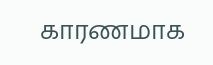காரணமாக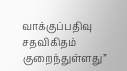வாக்குப்பதிவு சதவிகிதம் குறைந்துள்ளது”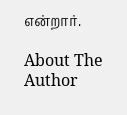என்றார்.

About The Author